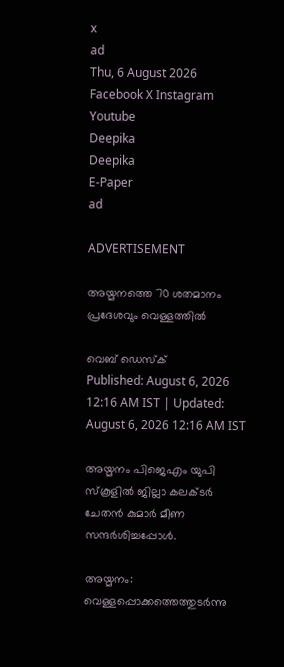x
ad
Thu, 6 August 2026
Facebook X Instagram Youtube
Deepika
Deepika
E-Paper
ad

ADVERTISEMENT

അയ്മനത്തെ 70 ശതമാനം പ്രദേശവും വെള്ളത്തിൽ

വെബ് ഡെസ്ക്
Published: August 6, 2026 12:16 AM IST | Updated: August 6, 2026 12:16 AM IST

അയ്മനം പിജെഎം യുപി സ്കൂളിൽ ജില്ലാ കലക്‌ടർ ചേതൻ കുമാർ മീണ സന്ദർശിച്ചപ്പോൾ.

അയ്മനം: വെള്ളപ്പൊക്കത്തെത്തുടർന്നു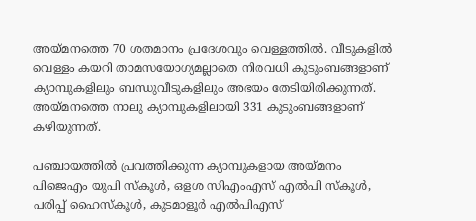അയ്മനത്തെ 70 ശതമാനം പ്രദേശവും വെള്ളത്തിൽ. വീടുകളിൽ വെള്ളം കയറി താമസയോഗ്യമല്ലാതെ നിരവധി കുടുംബങ്ങളാണ് ക്യാമ്പുകളിലും ബന്ധുവീടുകളിലും അഭയം തേടിയിരിക്കുന്നത്. അയ്മനത്തെ നാലു ക്യാമ്പുകളിലായി 331 കുടുംബങ്ങളാണ് കഴിയുന്നത്.

പഞ്ചായത്തിൽ പ്രവത്തിക്കുന്ന ക്യാമ്പുകളായ അയ്മനം പിജെഎം യുപി സ്കൂൾ, ഒളശ സിഎംഎസ് എൽപി സ്കൂൾ, പരിപ്പ് ഹൈസ്കൂൾ, കുടമാളൂർ എൽപിഎസ്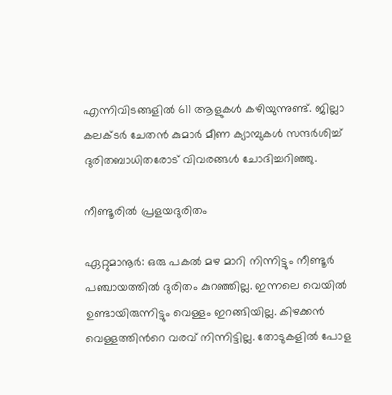എന്നിവിടങ്ങളിൽ 611 ആളുകൾ കഴിയുന്നുണ്ട്. ജില്ലാ കലക്‌ടർ ചേതൻ കുമാർ മീണ ക്യാമ്പുകൾ സന്ദർശിച്ച് ദുരിതബാധിതരോട് വിവരങ്ങൾ ചോദിച്ചറിഞ്ഞു.

നീണ്ടൂരിൽ പ്രളയദുരിതം

ഏറ്റുമാനൂർ: ഒരു പകൽ മഴ മാറി നിന്നിട്ടും നീണ്ടൂർ പഞ്ചായത്തിൽ ദുരിതം കുറഞ്ഞില്ല. ഇന്നലെ വെയിൽ ഉണ്ടായിരുന്നിട്ടും വെള്ളം ഇറങ്ങിയില്ല. കിഴക്കൻ വെള്ളത്തിന്‍റെ വരവ് നിന്നിട്ടില്ല. തോടുകളിൽ പോള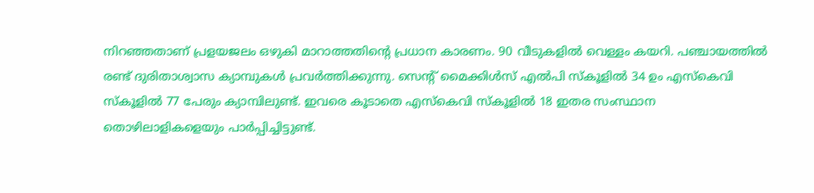നിറഞ്ഞതാണ് പ്രളയജലം ഒഴുകി മാറാത്തതിന്‍റെ പ്രധാന കാരണം. 90 വീടുകളിൽ വെള്ളം കയറി. പഞ്ചായത്തിൽ രണ്ട് ദുരിതാശ്വാസ ക്യാമ്പുകൾ പ്രവർത്തിക്കുന്നു. സെന്‍റ് മൈക്കിൾസ് എൽപി സ്‌കൂളിൽ 34 ഉം എസ്കെവി സ്‌കൂളിൽ 77 പേരും ക്യാമ്പിലുണ്ട്. ഇവരെ കൂടാതെ എസ്കെവി സ്‌കൂളിൽ 18 ഇതര സംസ്ഥാന തൊഴിലാളികളെയും പാർപ്പിച്ചിട്ടുണ്ട്.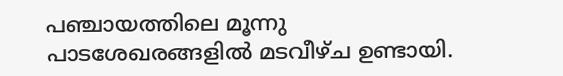പഞ്ചായത്തിലെ മൂന്നു പാടശേഖരങ്ങളിൽ മടവീഴ്ച ഉണ്ടായി.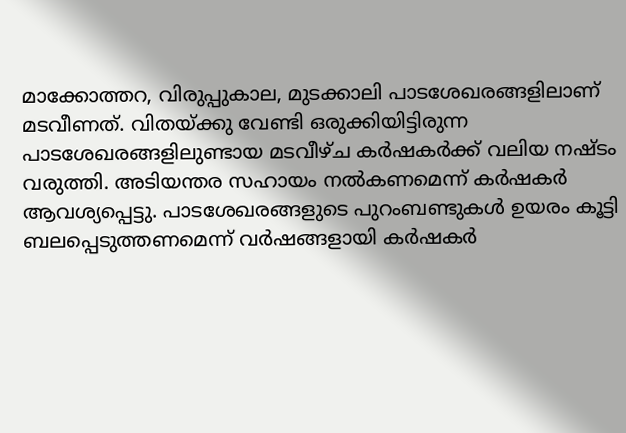മാക്കോത്തറ, വിരുപ്പുകാല, മുടക്കാലി പാടശേഖരങ്ങളിലാണ് മടവീണത്. വിതയ്ക്കു വേണ്ടി ഒരുക്കിയിട്ടിരുന്ന പാടശേഖരങ്ങളിലുണ്ടായ മടവീഴ്ച കർഷകർക്ക് വലിയ നഷ്‌ടം വരുത്തി. അടിയന്തര സഹായം നൽകണമെന്ന് കർഷകർ ആവശ്യപ്പെട്ടു. പാടശേഖരങ്ങളുടെ പുറംബണ്ടുകൾ ഉയരം കൂട്ടി ബലപ്പെടുത്തണമെന്ന് വർഷങ്ങളായി കർഷകർ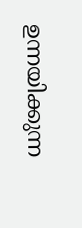ഉന്നയിക്കുന്ന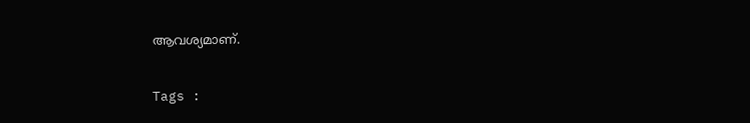ആവശ്യമാണ്.

Tags :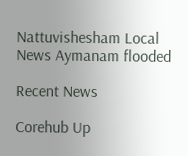Nattuvishesham Local News Aymanam flooded

Recent News

Corehub Up